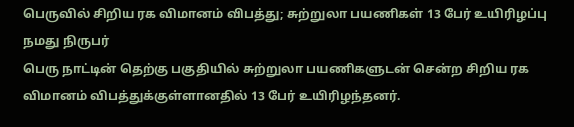பெருவில் சிறிய ரக விமானம் விபத்து; சுற்றுலா பயணிகள் 13 பேர் உயிரிழப்பு
நமது நிருபர்
பெரு நாட்டின் தெற்கு பகுதியில் சுற்றுலா பயணிகளுடன் சென்ற சிறிய ரக விமானம் விபத்துக்குள்ளானதில் 13 பேர் உயிரிழந்தனர்.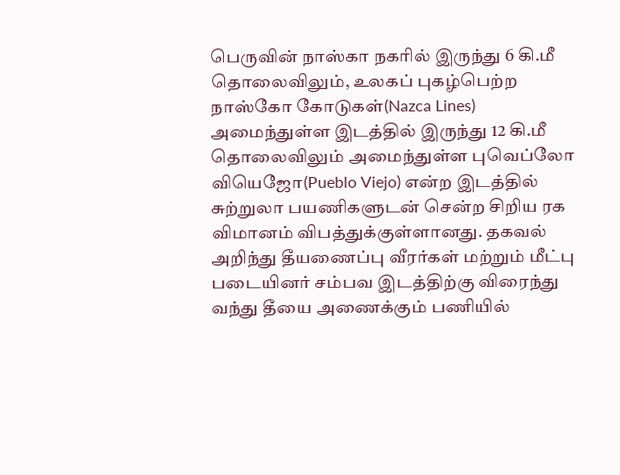பெருவின் நாஸ்கா நகரில் இருந்து 6 கி.மீ தொலைவிலும், உலகப் புகழ்பெற்ற நாஸ்கோ கோடுகள்(Nazca Lines) அமைந்துள்ள இடத்தில் இருந்து 12 கி.மீ தொலைவிலும் அமைந்துள்ள புவெப்லோ வியெஜோ(Pueblo Viejo) என்ற இடத்தில் சுற்றுலா பயணிகளுடன் சென்ற சிறிய ரக விமானம் விபத்துக்குள்ளானது. தகவல் அறிந்து தீயணைப்பு வீரர்கள் மற்றும் மீட்பு படையினர் சம்பவ இடத்திற்கு விரைந்து வந்து தீயை அணைக்கும் பணியில்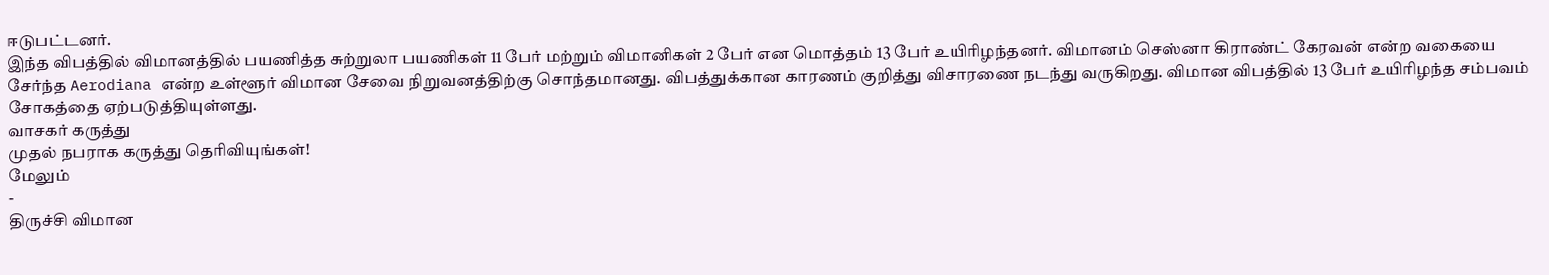ஈடுபட்டனர்.
இந்த விபத்தில் விமானத்தில் பயணித்த சுற்றுலா பயணிகள் 11 பேர் மற்றும் விமானிகள் 2 பேர் என மொத்தம் 13 பேர் உயிரிழந்தனர். விமானம் செஸ்னா கிராண்ட் கேரவன் என்ற வகையை சேர்ந்த Aerodiana என்ற உள்ளூர் விமான சேவை நிறுவனத்திற்கு சொந்தமானது. விபத்துக்கான காரணம் குறித்து விசாரணை நடந்து வருகிறது. விமான விபத்தில் 13 பேர் உயிரிழந்த சம்பவம் சோகத்தை ஏற்படுத்தியுள்ளது.
வாசகர் கருத்து
முதல் நபராக கருத்து தெரிவியுங்கள்!
மேலும்
-
திருச்சி விமான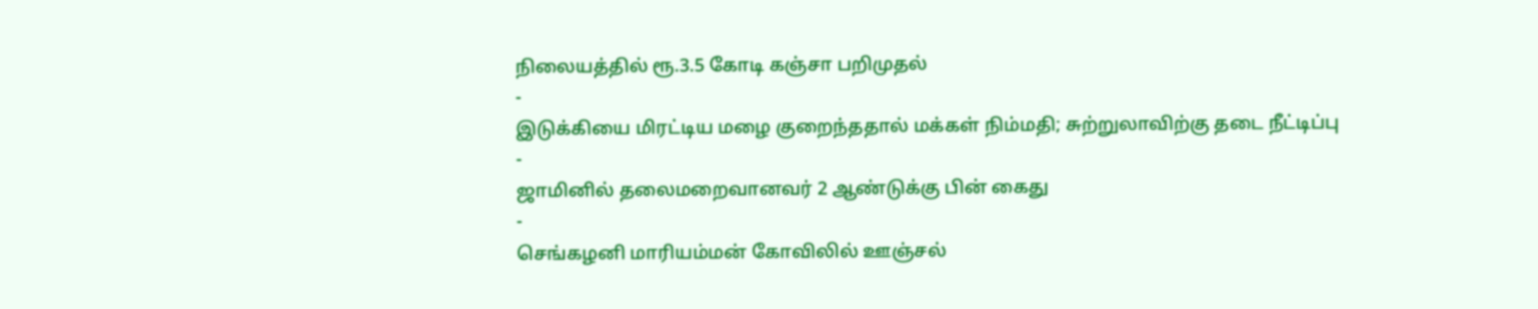நிலையத்தில் ரூ.3.5 கோடி கஞ்சா பறிமுதல்
-
இடுக்கியை மிரட்டிய மழை குறைந்ததால் மக்கள் நிம்மதி; சுற்றுலாவிற்கு தடை நீட்டிப்பு
-
ஜாமினில் தலைமறைவானவர் 2 ஆண்டுக்கு பின் கைது
-
செங்கழனி மாரியம்மன் கோவிலில் ஊஞ்சல்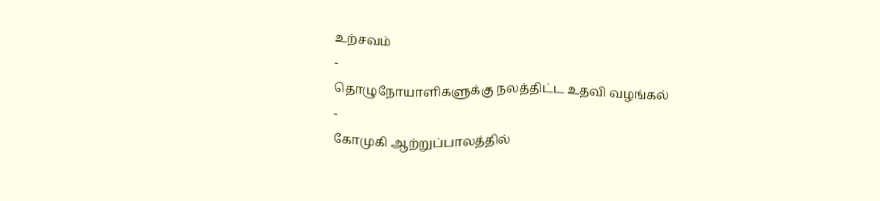உற்சவம்
-
தொழுநோயாளிகளுக்கு நலத்திட்ட உதவி வழங்கல்
-
கோமுகி ஆற்றுப்பாலத்தில்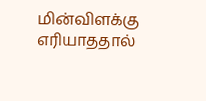மின்விளக்கு எரியாததால்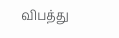விபத்து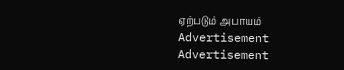ஏற்படும் அபாயம்
Advertisement
Advertisement